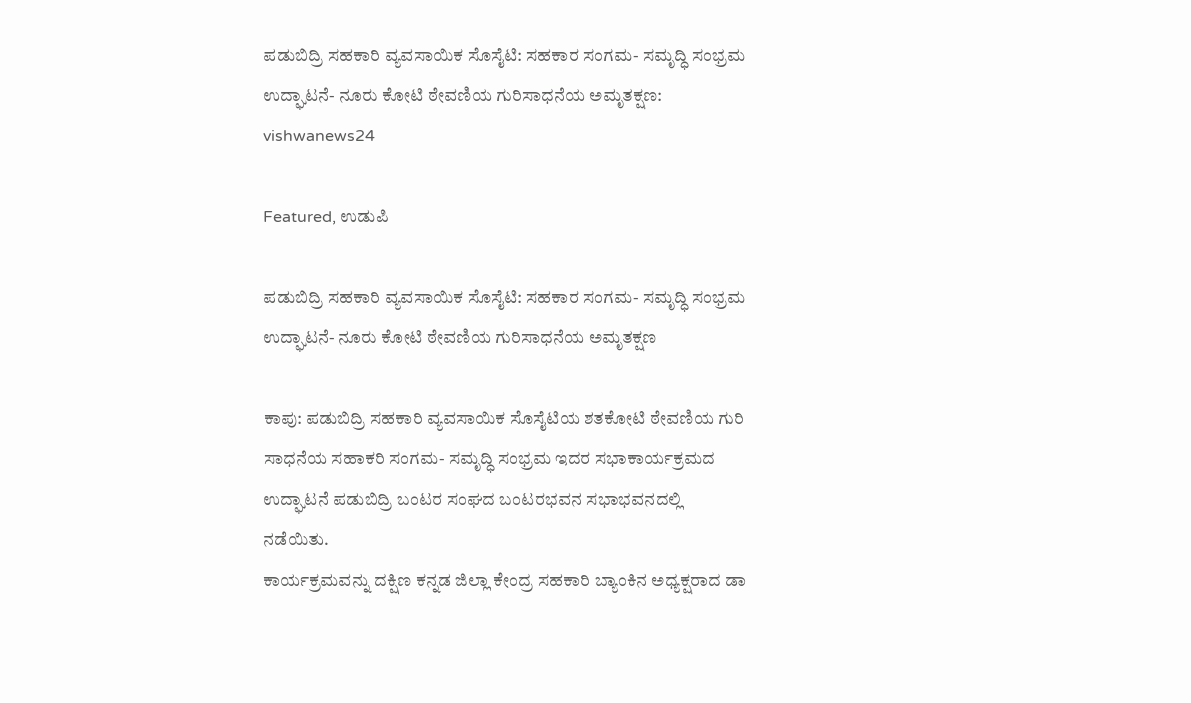ಪಡುಬಿದ್ರಿ ಸಹಕಾರಿ ವ್ಯವಸಾಯಿಕ ಸೊಸೈಟಿ: ಸಹಕಾರ ಸಂಗಮ- ಸಮೃದ್ಧಿ ಸಂಭ್ರಮ ಉದ್ಘಾಟನೆ- ನೂರು ಕೋಟಿ ಠೇವಣಿಯ ಗುರಿಸಾಧನೆಯ ಅಮೃತಕ್ಷಣ: vishwanews24

Featured, ಉಡುಪಿ

ಪಡುಬಿದ್ರಿ ಸಹಕಾರಿ ವ್ಯವಸಾಯಿಕ ಸೊಸೈಟಿ: ಸಹಕಾರ ಸಂಗಮ- ಸಮೃದ್ಧಿ ಸಂಭ್ರಮ ಉದ್ಘಾಟನೆ- ನೂರು ಕೋಟಿ ಠೇವಣಿಯ ಗುರಿಸಾಧನೆಯ ಅಮೃತಕ್ಷಣ

ಕಾಪು: ಪಡುಬಿದ್ರಿ ಸಹಕಾರಿ ವ್ಯವಸಾಯಿಕ ಸೊಸೈಟಿಯ ಶತಕೋಟಿ ಠೇವಣಿಯ ಗುರಿ ಸಾಧನೆಯ ಸಹಾಕರಿ ಸಂಗಮ- ಸಮೃದ್ಧಿ ಸಂಭ್ರಮ ಇದರ ಸಭಾಕಾರ್ಯಕ್ರಮದ ಉದ್ಘಾಟನೆ ಪಡುಬಿದ್ರಿ ಬಂಟರ ಸಂಘದ ಬಂಟರಭವನ ಸಭಾಭವನದಲ್ಲಿ ನಡೆಯಿತು.
ಕಾರ್ಯಕ್ರಮವನ್ನು ದಕ್ಷಿಣ ಕನ್ನಡ ಜಿಲ್ಲಾ ಕೇಂದ್ರ ಸಹಕಾರಿ ಬ್ಯಾಂಕಿನ ಅಧ್ಯಕ್ಷರಾದ ಡಾ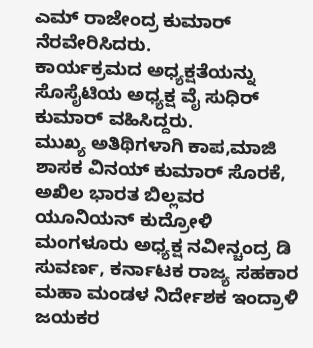ಎಮ್ ರಾಜೇಂದ್ರ ಕುಮಾರ್ ನೆರವೇರಿಸಿದರು.
ಕಾರ್ಯಕ್ರಮದ ಅಧ್ಯಕ್ಷತೆಯನ್ನು ಸೊಸೈಟಿಯ ಅಧ್ಯಕ್ಷ ವೈ ಸುಧಿರ್ ಕುಮಾರ್ ವಹಿಸಿದ್ದರು.
ಮುಖ್ಯ ಅತಿಥಿಗಳಾಗಿ ಕಾಪ,ಮಾಜಿ ಶಾಸಕ ವಿನಯ್ ಕುಮಾರ್ ಸೊರಕೆ, ಅಖಿಲ ಭಾರತ ಬಿಲ್ಲವರ ಯೂನಿಯನ್ ಕುದ್ರೋಳಿ ಮಂಗಳೂರು ಅಧ್ಯಕ್ಷ ನವೀನ್ಚಂದ್ರ ಡಿ ಸುವರ್ಣ, ಕರ್ನಾಟಕ ರಾಜ್ಯ ಸಹಕಾರ ಮಹಾ ಮಂಡಳ ನಿರ್ದೇಶಕ ಇಂದ್ರಾಳಿ‌ ಜಯಕರ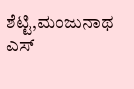ಶೆಟ್ಟಿ,ಮಂಜುನಾಥ ಎಸ್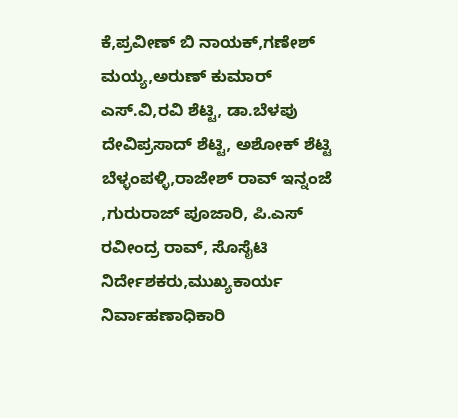ಕೆ,ಪ್ರವೀಣ್ ಬಿ ನಾಯಕ್,ಗಣೇಶ್ ಮಯ್ಯ,ಅರುಣ್ ಕುಮಾರ್ ಎಸ್.ವಿ,ರವಿ ಶೆಟ್ಟಿ, ಡಾ.ಬೆಳಪು ದೇವಿಪ್ರಸಾದ್ ಶೆಟ್ಟಿ, ಅಶೋಕ್ ಶೆಟ್ಟಿ ಬೆಳ್ಳಂಪಳ್ಳಿ,ರಾಜೇಶ್ ರಾವ್ ಇನ್ನಂಜೆ ,ಗುರುರಾಜ್ ಪೂಜಾರಿ, ಪಿ.ಎಸ್ ರವೀಂದ್ರ ರಾವ್, ಸೊಸೈಟಿ ನಿರ್ದೇಶಕರು,ಮುಖ್ಯಕಾರ್ಯ ನಿರ್ವಾಹಣಾಧಿಕಾರಿ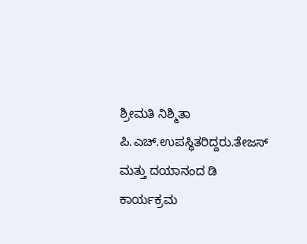ಶ್ರೀಮತಿ ನಿಶ್ಮಿತಾ ಪಿ.ಎಚ್.ಉಪಸ್ಥಿತರಿದ್ದರು.ತೇಜಸ್ ಮತ್ತು ದಯಾನಂದ ಡಿ ಕಾರ್ಯಕ್ರಮ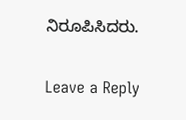ನಿರೂಪಿಸಿದರು.


Leave a Reply